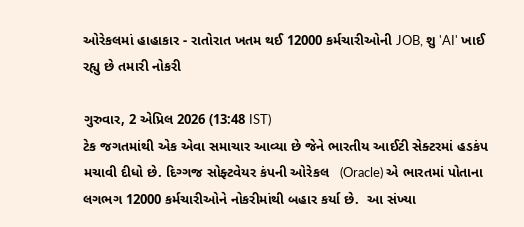ઓરેકલમાં હાહાકાર - રાતોરાત ખતમ થઈ 12000 કર્મચારીઓની JOB, શુ 'AI' ખાઈ રહ્યુ છે તમારી નોકરી

ગુરુવાર, 2 એપ્રિલ 2026 (13:48 IST)
ટેક જગતમાંથી એક એવા સમાચાર આવ્યા છે જેને ભારતીય આઈટી સેક્ટરમાં હડકંપ મચાવી દીધો છે. દિગ્ગજ સોફ્ટવેયર કંપની ઓરેકલ   (Oracle) એ ભારતમાં પોતાના લગભગ 12000 કર્મચારીઓને નોકરીમાંથી બહાર કર્યા છે.  આ સંખ્યા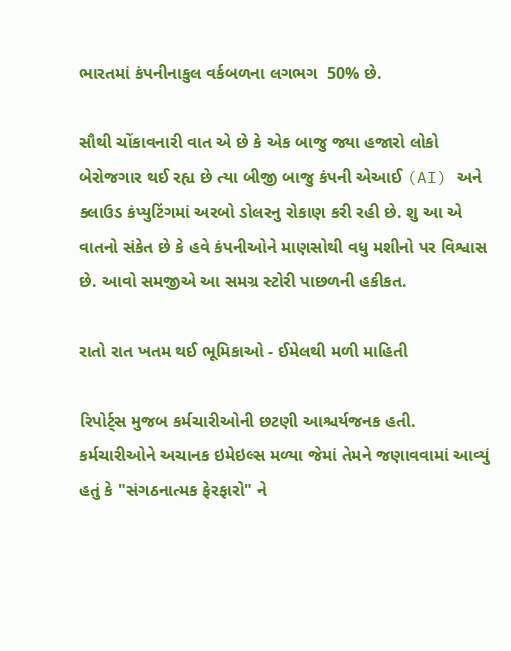ભારતમાં કંપનીનાકુલ વર્કબળના લગભગ  50% છે.

સૌથી ચોંકાવનારી વાત એ છે કે એક બાજુ જ્યા હજારો લોકો બેરોજગાર થઈ રહ્ય છે ત્યા બીજી બાજુ કંપની એઆઈ (AI) અને ક્લાઉડ કંપ્યુટિંગમાં અરબો ડોલરનુ રોકાણ કરી રહી છે. શુ આ એ વાતનો સંકેત છે કે હવે કંપનીઓને માણસોથી વધુ મશીનો પર વિશ્વાસ છે. આવો સમજીએ આ સમગ્ર સ્ટોરી પાછળની હકીકત.

રાતો રાત ખતમ થઈ ભૂમિકાઓ - ઈમેલથી મળી માહિતી

રિપોર્ટ્સ મુજબ કર્મચારીઓની છટણી આશ્ચર્યજનક હતી. કર્મચારીઓને અચાનક ઇમેઇલ્સ મળ્યા જેમાં તેમને જણાવવામાં આવ્યું હતું કે "સંગઠનાત્મક ફેરફારો" ને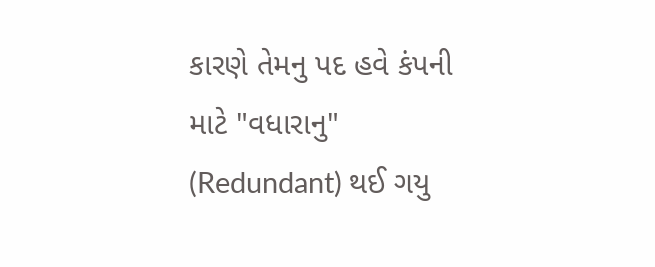કારણે તેમનુ પદ હવે કંપની માટે "વધારાનુ"  (Redundant) થઈ ગયુ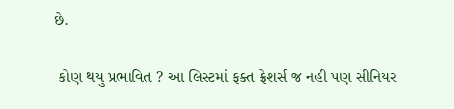છે.

 કોણ થયુ પ્રભાવિત ? આ લિસ્ટમાં ફક્ત ફ્રેશર્સ જ નહી પણ સીનિયર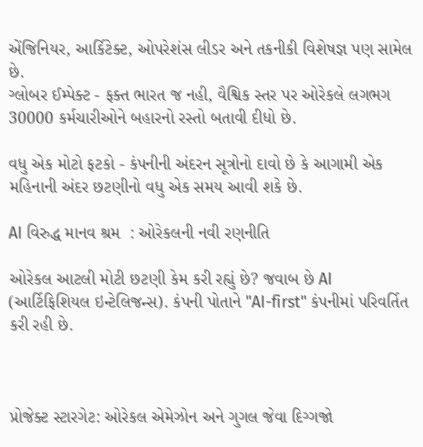એંજિનિયર, આર્કિટેક્ટ, ઓપરેશંસ લીડર અને તકનીકી વિશેષજ્ઞ પણ સામેલ છે.
ગ્લોબર ઈમ્પેક્ટ - ફક્ત ભારત જ નહી, વૈશ્વિક સ્તર પર ઓરેકલે લગભગ 30000 કર્મચારીઓને બહારનો રસ્તો બતાવી દીધો છે.

વધુ એક મોટો ફટકો - કંપનીની અંદરન સૂત્રોનો દાવો છે કે આગામી એક મહિનાની અંદર છટણીનો વધુ એક સમય આવી શકે છે.

AI વિરુદ્ધ માનવ શ્રમ  : ઓરેકલની નવી રણનીતિ

ઓરેકલ આટલી મોટી છટણી કેમ કરી રહ્યું છે? જવાબ છે AI (આર્ટિફિશિયલ ઇન્ટેલિજન્સ). કંપની પોતાને "AI-first" કંપનીમાં પરિવર્તિત કરી રહી છે.



પ્રોજેક્ટ સ્ટારગેટ: ઓરેકલ એમેઝોન અને ગુગલ જેવા દિગ્ગજો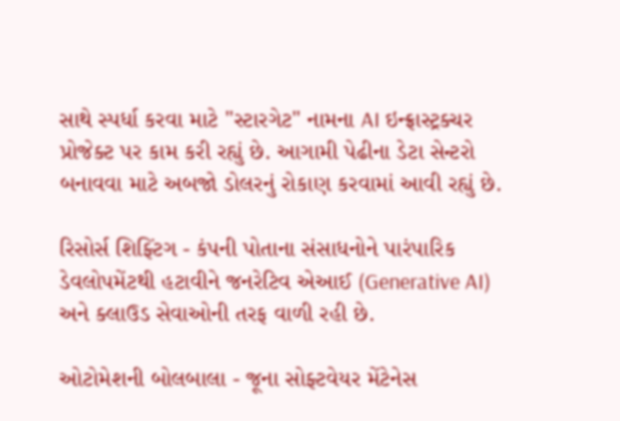સાથે સ્પર્ધા કરવા માટે "સ્ટારગેટ" નામના AI ઇન્ફ્રાસ્ટ્રક્ચર પ્રોજેક્ટ પર કામ કરી રહ્યું છે. આગામી પેઢીના ડેટા સેન્ટરો બનાવવા માટે અબજો ડોલરનું રોકાણ કરવામાં આવી રહ્યું છે.

રિસોર્સ શિફ્ટિંગ - કંપની પોતાના સંસાધનોને પારંપારિક ડેવલોપમેંટથી હટાવીને જનરેટિવ એઆઈ (Generative AI) અને ક્લાઉડ સેવાઓની તરફ વાળી રહી છે.

ઓટોમેશની બોલબાલા - જૂના સોફ્ટવેયર મેંટેનેસ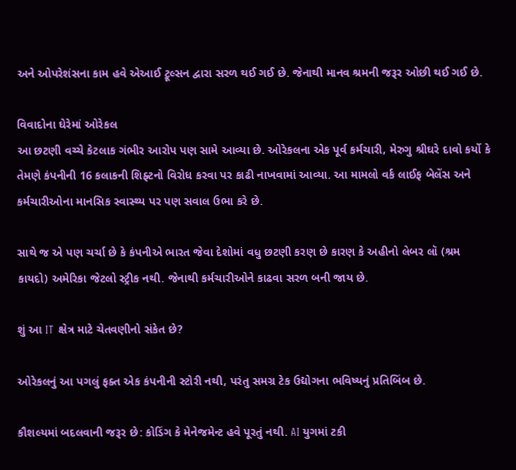અને ઓપરેશંસના કામ હવે એઆઈ ટ્રૂલ્સન દ્વારા સરળ થઈ ગઈ છે. જેનાથી માનવ શ્રમની જરૂર ઓછી થઈ ગઈ છે.

વિવાદોના ઘેરેમાં ઓરેકલ
આ છટણી વચ્ચે કેટલાક ગંભીર આરોપ પણ સામે આવ્યા છે. ઓરેકલના એક પૂર્વ કર્મચારી, મેરુગુ શ્રીઘરે દાવો કર્યો કે તેમણે કંપનીની 16 કલાકની શિફ્ટનો વિરોધ કરવા પર કાઢી નાખવામાં આવ્યા. આ મામલો વર્ક લાઈફ બેલેંસ અને કર્મચારીઓના માનસિક સ્વાસ્થ્ય પર પણ સવાલ ઉભા કરે છે.

સાથે જ એ પણ ચર્ચા છે કે કંપનીએ ભારત જેવા દેશોમાં વધુ છટણી કરણ છે કારણ કે અહીનો લેબર લૉ (શ્રમ કાયદો) અમેરિકા જેટલો સ્ટ્રીક નથી. જેનાથી કર્મચારીઓને કાઢવા સરળ બની જાય છે.

શું આ IT ક્ષેત્ર માટે ચેતવણીનો સંકેત છે?

ઓરેકલનું આ પગલું ફક્ત એક કંપનીની સ્ટોરી નથી, પરંતુ સમગ્ર ટેક ઉદ્યોગના ભવિષ્યનું પ્રતિબિંબ છે.

કૌશલ્યમાં બદલવાની જરૂર છે: કોડિંગ કે મેનેજમેન્ટ હવે પૂરતું નથી. AI યુગમાં ટકી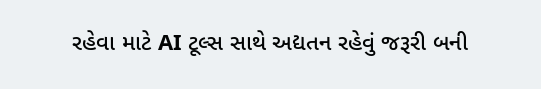રહેવા માટે AI ટૂલ્સ સાથે અદ્યતન રહેવું જરૂરી બની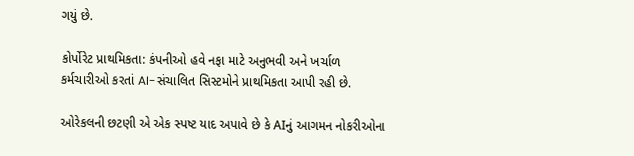ગયું છે.

કોર્પોરેટ પ્રાથમિકતા: કંપનીઓ હવે નફા માટે અનુભવી અને ખર્ચાળ કર્મચારીઓ કરતાં AI-સંચાલિત સિસ્ટમોને પ્રાથમિકતા આપી રહી છે.

ઓરેકલની છટણી એ એક સ્પષ્ટ યાદ અપાવે છે કે AIનું આગમન નોકરીઓના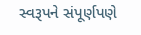સ્વરૂપને સંપૂર્ણપણે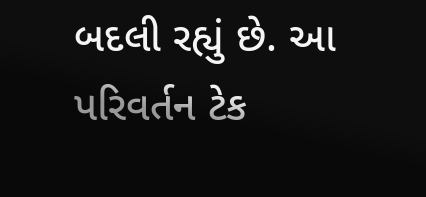બદલી રહ્યું છે. આ પરિવર્તન ટેક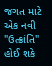જગત માટે એક નવી  "ઉત્ક્રાંતિ" હોઈ શકે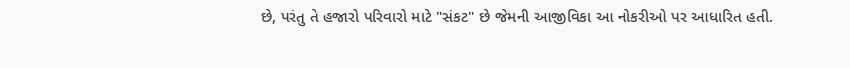છે, પરંતુ તે હજારો પરિવારો માટે "સંકટ" છે જેમની આજીવિકા આ નોકરીઓ પર આધારિત હતી.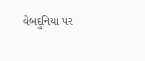વેબદુનિયા પર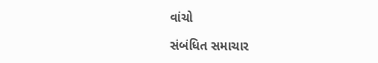વાંચો

સંબંધિત સમાચાર